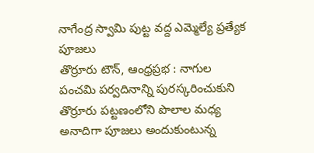నాగేంద్ర స్వామి పుట్ట వద్ద ఎమ్మెల్యే ప్రత్యేక పూజలు
తొర్రూరు టౌన్, ఆంధ్రప్రభ : నాగుల పంచమి పర్వదినాన్ని పురస్కరించుకుని తొర్రూరు పట్టణంలోని పొలాల మధ్య అనాదిగా పూజలు అందుకుంటున్న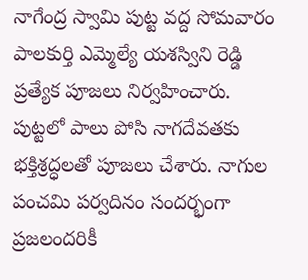నాగేంద్ర స్వామి పుట్ట వద్ద సోమవారం పాలకుర్తి ఎమ్మెల్యే యశస్విని రెడ్డి ప్రత్యేక పూజలు నిర్వహించారు. పుట్టలో పాలు పోసి నాగదేవతకు భక్తిశ్రద్ధలతో పూజలు చేశారు. నాగుల పంచమి పర్వదినం సందర్భంగా ప్రజలందరికీ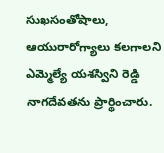సుఖసంతోషాలు, ఆయురారోగ్యాలు కలగాలని ఎమ్మెల్యే యశస్విని రెడ్డి నాగదేవతను ప్రార్థించారు.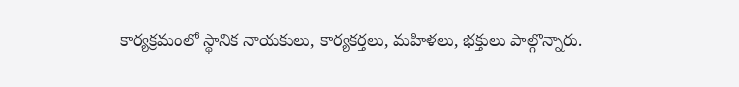కార్యక్రమంలో స్థానిక నాయకులు, కార్యకర్తలు, మహిళలు, భక్తులు పాల్గొన్నారు.